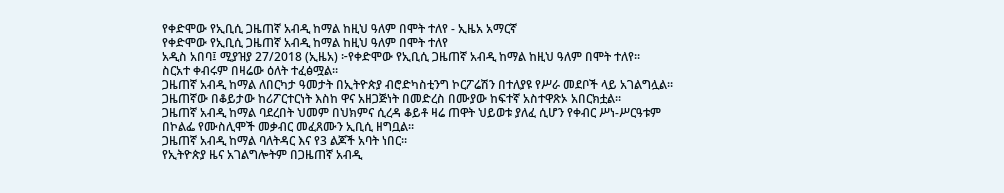የቀድሞው የኢቢሲ ጋዜጠኛ አብዲ ከማል ከዚህ ዓለም በሞት ተለየ - ኢዜአ አማርኛ
የቀድሞው የኢቢሲ ጋዜጠኛ አብዲ ከማል ከዚህ ዓለም በሞት ተለየ
አዲስ አበባ፤ ሚያዝያ 27/2018 (ኢዜአ) ፦የቀድሞው የኢቢሲ ጋዜጠኛ አብዲ ከማል ከዚህ ዓለም በሞት ተለየ።
ስርአተ ቀብሩም በዛሬው ዕለት ተፈፅሟል።
ጋዜጠኛ አብዲ ከማል ለበርካታ ዓመታት በኢትዮጵያ ብሮድካስቲንግ ኮርፖሬሽን በተለያዩ የሥራ መደቦች ላይ አገልግሏል።
ጋዜጠኛው በቆይታው ከሪፖርተርነት እስከ ዋና አዘጋጅነት በመድረስ በሙያው ከፍተኛ አስተዋጽኦ አበርክቷል።
ጋዜጠኛ አብዲ ከማል ባደረበት ህመም በህክምና ሲረዳ ቆይቶ ዛሬ ጠዋት ህይወቱ ያለፈ ሲሆን የቀብር ሥነ-ሥርዓቱም በኮልፌ የሙስሊሞች መቃብር መፈጸሙን ኢቢሲ ዘግቧል።
ጋዜጠኛ አብዲ ከማል ባለትዳር እና የ3 ልጆች አባት ነበር።
የኢትዮጵያ ዜና አገልግሎትም በጋዜጠኛ አብዲ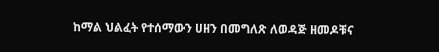ከማል ህልፈት የተሰማውን ሀዘን በመግለጽ ለወዳጅ ዘመዶቹና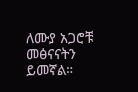ለሙያ አጋሮቹ መፅናናትን ይመኛል።